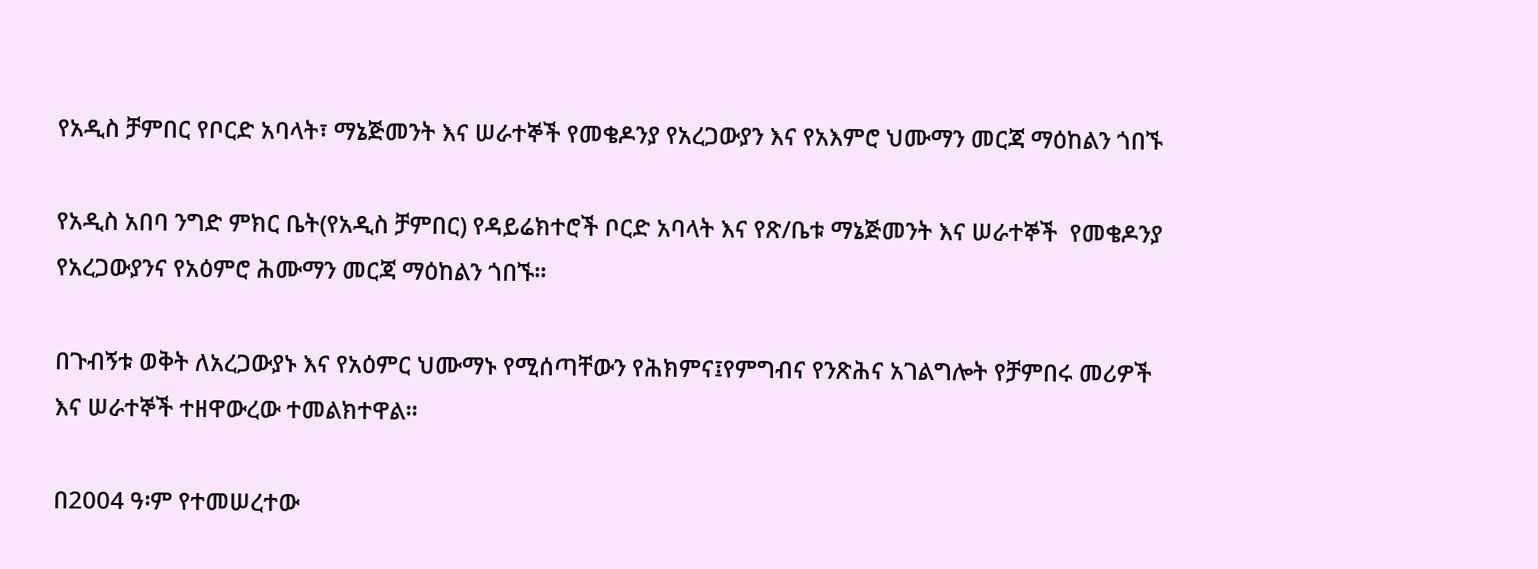የአዲስ ቻምበር የቦርድ አባላት፣ ማኔጅመንት እና ሠራተኞች የመቄዶንያ የአረጋውያን እና የአእምሮ ህሙማን መርጃ ማዕከልን ጎበኙ

የአዲስ አበባ ንግድ ምክር ቤት(የአዲስ ቻምበር) የዳይሬክተሮች ቦርድ አባላት እና የጽ/ቤቱ ማኔጅመንት እና ሠራተኞች  የመቄዶንያ የአረጋውያንና የአዕምሮ ሕሙማን መርጃ ማዕከልን ጎበኙ፡፡

በጉብኝቱ ወቅት ለአረጋውያኑ እና የአዕምር ህሙማኑ የሚሰጣቸውን የሕክምና፤የምግብና የንጽሕና አገልግሎት የቻምበሩ መሪዎች እና ሠራተኞች ተዘዋውረው ተመልክተዋል፡፡

በ2004 ዓ፡ም የተመሠረተው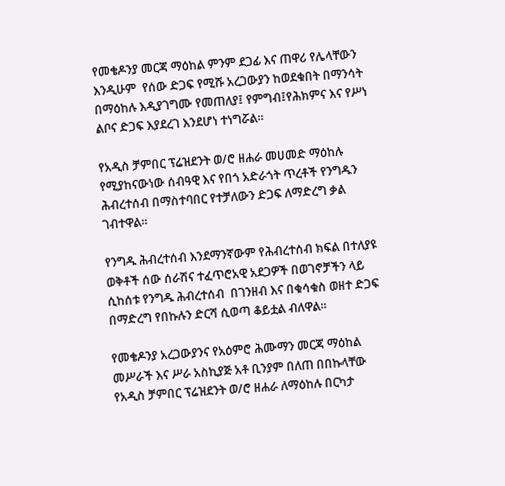የመቄዶንያ መርጃ ማዕከል ምንም ደጋፊ እና ጠዋሪ የሌላቸውን እንዲሁም  የሰው ድጋፍ የሚሹ አረጋውያን ከወደቁበት በማንሳት በማዕከሉ እዲያገግሙ የመጠለያ፤ የምግብ፤የሕክምና እና የሥነ ልቦና ድጋፍ እያደረገ እንደሆነ ተነግሯል፡፡

የአዲስ ቻምበር ፕሬዝደንት ወ/ሮ ዘሐራ መሀመድ ማዕከሉ የሚያከናውነው ሰብዓዊ እና የበጎ አድራጎት ጥረቶች የንግዱን ሕብረተሰብ በማስተባበር የተቻለውን ድጋፍ ለማድረግ ቃል ገብተዋል፡፡

የንግዱ ሕብረተሰብ እንደማንኛውም የሕብረተሰብ ክፍል በተለያዩ ወቅቶች ሰው ሰራሽና ተፈጥሮአዊ አደጋዎች በወገኖቻችን ላይ ሲከሰቱ የንግዱ ሕብረተሰብ  በገንዘብ እና በቁሳቁስ ወዘተ ድጋፍ በማድረግ የበኩሉን ድርሻ ሲወጣ ቆይቷል ብለዋል፡፡

የመቄዶንያ አረጋውያንና የአዕምሮ ሕሙማን መርጃ ማዕከል መሥራች እና ሥራ አስኪያጅ አቶ ቢንያም በለጠ በበኩላቸው የአዲስ ቻምበር ፕሬዝደንት ወ/ሮ ዘሐራ ለማዕከሉ በርካታ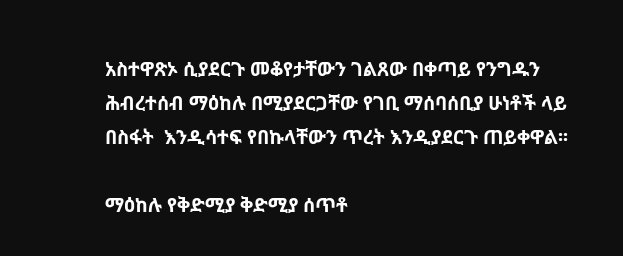አስተዋጽኦ ሲያደርጉ መቆየታቸውን ገልጸው በቀጣይ የንግዱን ሕብረተሰብ ማዕከሉ በሚያደርጋቸው የገቢ ማሰባሰቢያ ሁነቶች ላይ በስፋት  እንዲሳተፍ የበኩላቸውን ጥረት እንዲያደርጉ ጠይቀዋል፡፡

ማዕከሉ የቅድሚያ ቅድሚያ ሰጥቶ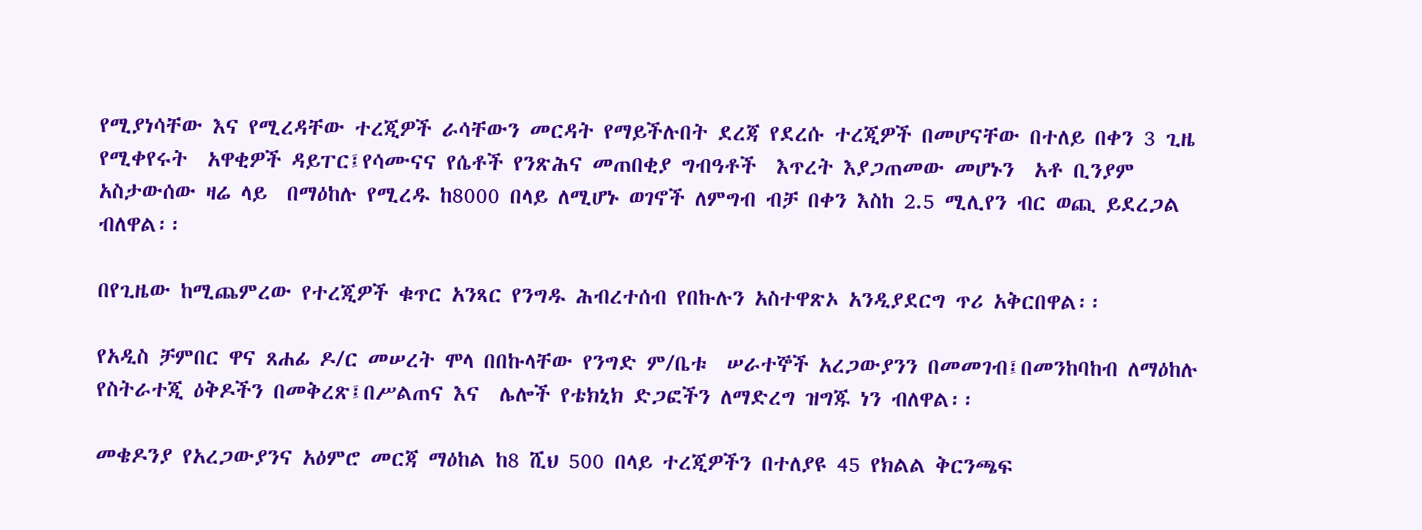የሚያነሳቸው እና የሚረዳቸው ተረጂዎች ራሳቸውን መርዳት የማይችሉበት ደረጃ የደረሱ ተረጂዎች በመሆናቸው በተለይ በቀን 3 ጊዜ የሚቀየሩት  አዋቂዎች ዳይፐር፤የሳሙናና የሴቶች የንጽሕና መጠበቂያ ግብዓቶች  እጥረት እያጋጠመው መሆኑን  አቶ ቢንያም አስታውሰው ዛሬ ላይ  በማዕከሉ የሚረዱ ከ8000 በላይ ለሚሆኑ ወገኖች ለምግብ ብቻ በቀን እስከ 2.5 ሚሊየን ብር ወጪ ይደረጋል ብለዋል፡፡

በየጊዜው ከሚጨምረው የተረጂዎች ቁጥር አንጻር የንግዱ ሕብረተሰብ የበኩሉን አስተዋጽኦ አንዲያደርግ ጥሪ አቅርበዋል፡፡

የአዲስ ቻምበር ዋና ጸሐፊ ዶ/ር መሠረት ሞላ በበኩላቸው የንግድ ም/ቤቱ  ሠራተኞች አረጋውያንን በመመገብ፤በመንከባከብ ለማዕከሉ የስትራተጂ ዕቅዶችን በመቅረጽ፤በሥልጠና እና  ሌሎች የቴክኒክ ድጋፎችን ለማድረግ ዝግጁ ነን ብለዋል፡፡

መቄዶንያ የአረጋውያንና አዕምሮ መርጃ ማዕከል ከ8 ሺህ 500 በላይ ተረጂዎችን በተለያዩ 45 የክልል ቅርንጫፍ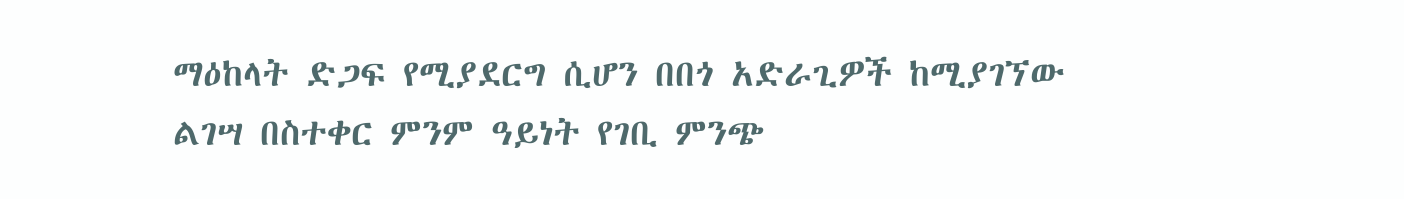ማዕከላት ድጋፍ የሚያደርግ ሲሆን በበጎ አድራጊዎች ከሚያገኘው ልገሣ በስተቀር ምንም ዓይነት የገቢ ምንጭ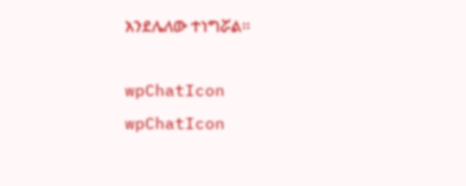አንደሌለው ተነግሯል፡፡

wpChatIcon
wpChatIcon